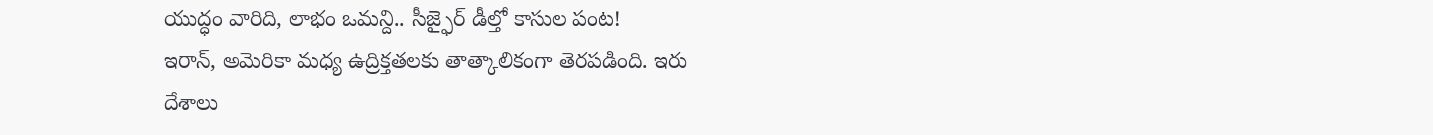యుద్ధం వారిది, లాభం ఒమన్ది.. సీజ్ఫైర్ డీల్తో కాసుల పంట!
ఇరాన్, అమెరికా మధ్య ఉద్రిక్తతలకు తాత్కాలికంగా తెరపడింది. ఇరు దేశాలు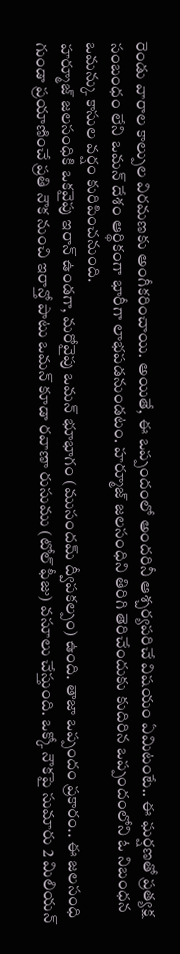రెండు వారాల కాల్పుల విరమణకు అంగీకరించాయి. అయితే, ఈ ఒప్పందంలో అందరినీ ఆశ్చర్యపరిచే విషయం ఏమిటంటే.. ఈ ఘర్షణతో ప్రత్యక్ష సంబంధం లేని ఒమన్ దేశం ఆర్థికంగా భారీగా లాభపడనుండటం. హర్మూజ్ జలసంధిని తిరిగి తెరిచేందుకు కుదిరిన ఒప్పందంలోని ఓ నిబంధన ఒమన్కు కాసుల వర్షం కురిపించనుంది.
హర్మూజ్ జలసంధికి ఒకవైపు ఇరాన్ ఉండగా, మరోవైపు ఒమన్ భూభాగం (ముసందమ్ ద్వీపకల్పం) ఉంది. తాజా ఒప్పందం ప్రకారం.. ఈ జలసంధి గుండా ప్రయాణించే ప్రతి నౌక నుంచి ఇరాన్తో పాటు ఒమన్ కూడా రవాణా రుసుము (టోల్ ఫీజు) వసూలు చేస్తుంది. ఒక్కో నౌకపై సుమారు 2 మిలియన్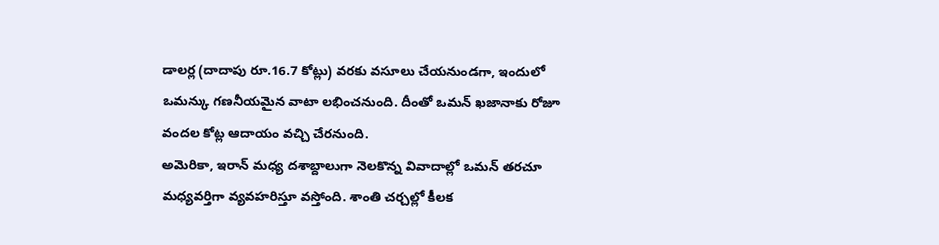డాలర్ల (దాదాపు రూ.16.7 కోట్లు) వరకు వసూలు చేయనుండగా, ఇందులో ఒమన్కు గణనీయమైన వాటా లభించనుంది. దీంతో ఒమన్ ఖజానాకు రోజూ వందల కోట్ల ఆదాయం వచ్చి చేరనుంది.
అమెరికా, ఇరాన్ మధ్య దశాబ్దాలుగా నెలకొన్న వివాదాల్లో ఒమన్ తరచూ మధ్యవర్తిగా వ్యవహరిస్తూ వస్తోంది. శాంతి చర్చల్లో కీలక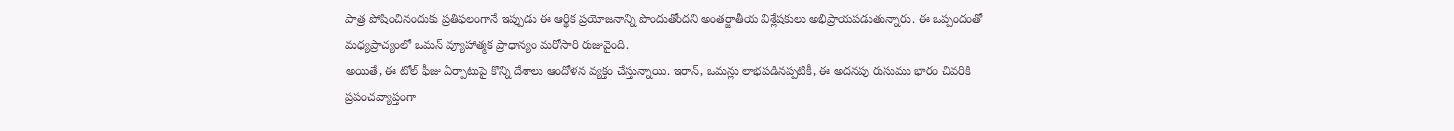పాత్ర పోషించినందుకు ప్రతిఫలంగానే ఇప్పుడు ఈ ఆర్థిక ప్రయోజనాన్ని పొందుతోందని అంతర్జాతీయ విశ్లేషకులు అభిప్రాయపడుతున్నారు. ఈ ఒప్పందంతో మధ్యప్రాచ్యంలో ఒమన్ వ్యూహాత్మక ప్రాధాన్యం మరోసారి రుజువైంది.
అయితే, ఈ టోల్ ఫీజు ఏర్పాటుపై కొన్ని దేశాలు ఆందోళన వ్యక్తం చేస్తున్నాయి. ఇరాన్, ఒమన్లు లాభపడినప్పటికీ, ఈ అదనపు రుసుము భారం చివరికి ప్రపంచవ్యాప్తంగా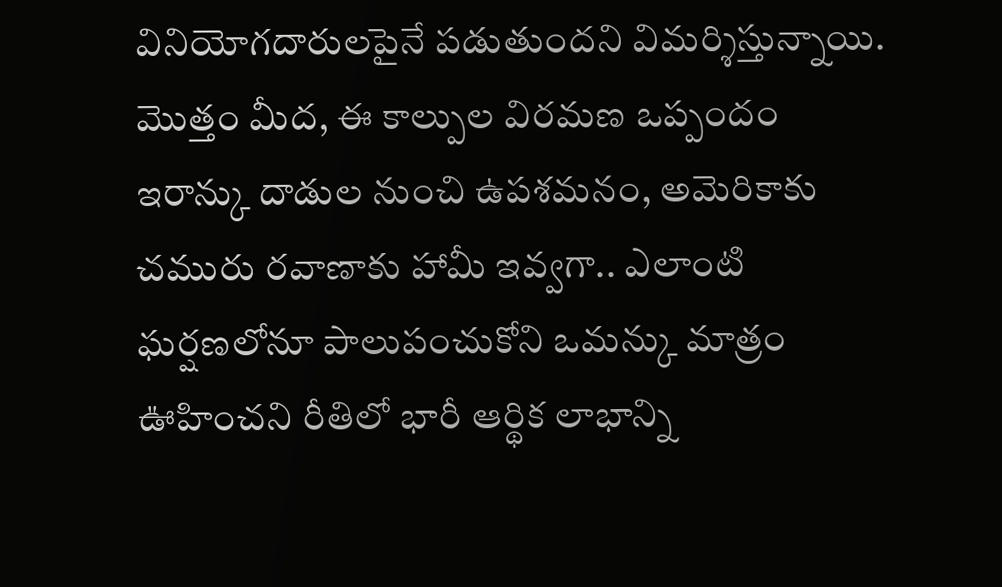వినియోగదారులపైనే పడుతుందని విమర్శిస్తున్నాయి. మొత్తం మీద, ఈ కాల్పుల విరమణ ఒప్పందం ఇరాన్కు దాడుల నుంచి ఉపశమనం, అమెరికాకు చమురు రవాణాకు హామీ ఇవ్వగా.. ఎలాంటి ఘర్షణలోనూ పాలుపంచుకోని ఒమన్కు మాత్రం ఊహించని రీతిలో భారీ ఆర్థిక లాభాన్ని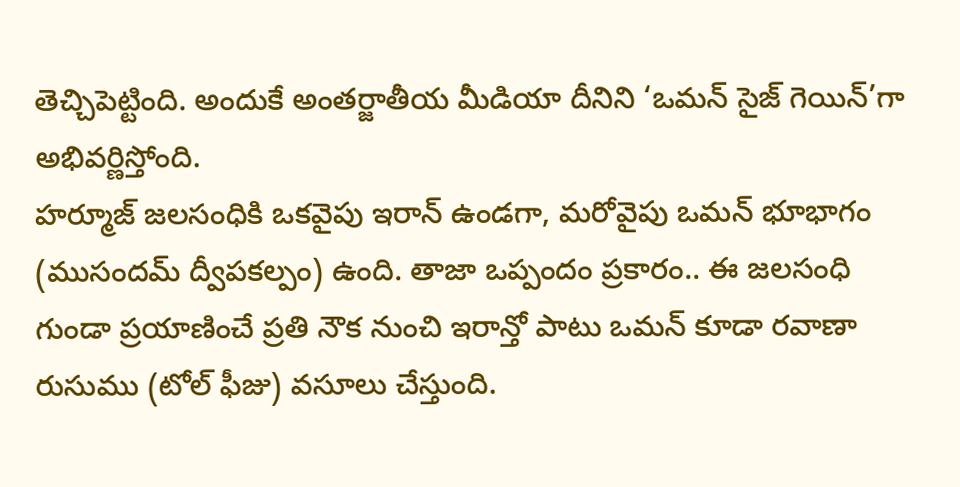తెచ్చిపెట్టింది. అందుకే అంతర్జాతీయ మీడియా దీనిని ‘ఒమన్ సైజ్ గెయిన్’గా అభివర్ణిస్తోంది.
హర్మూజ్ జలసంధికి ఒకవైపు ఇరాన్ ఉండగా, మరోవైపు ఒమన్ భూభాగం (ముసందమ్ ద్వీపకల్పం) ఉంది. తాజా ఒప్పందం ప్రకారం.. ఈ జలసంధి గుండా ప్రయాణించే ప్రతి నౌక నుంచి ఇరాన్తో పాటు ఒమన్ కూడా రవాణా రుసుము (టోల్ ఫీజు) వసూలు చేస్తుంది.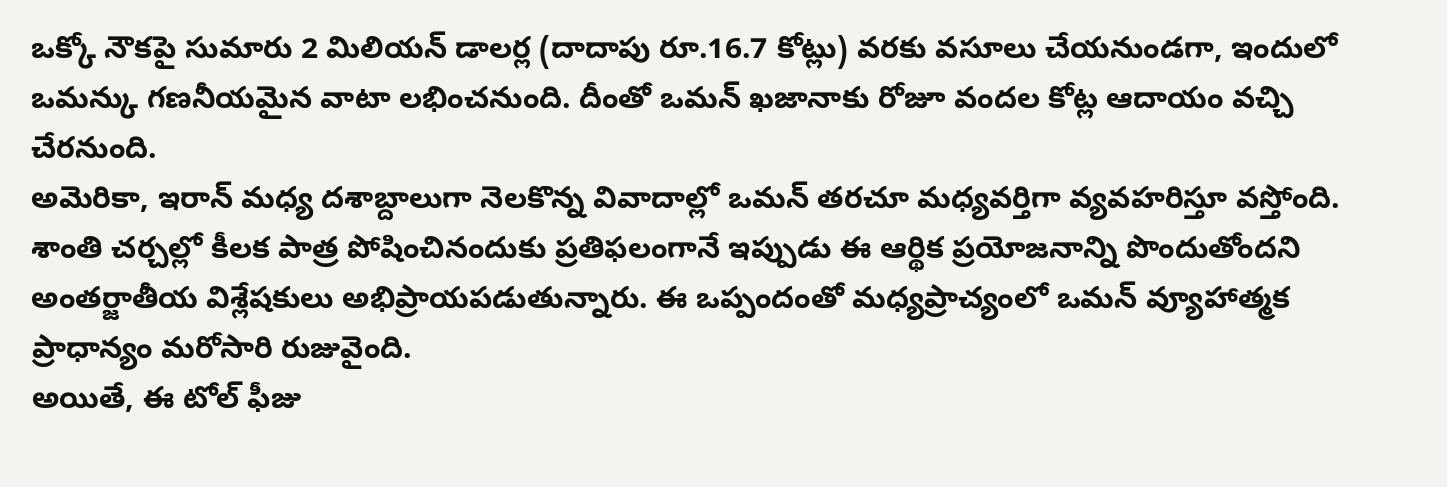ఒక్కో నౌకపై సుమారు 2 మిలియన్ డాలర్ల (దాదాపు రూ.16.7 కోట్లు) వరకు వసూలు చేయనుండగా, ఇందులో ఒమన్కు గణనీయమైన వాటా లభించనుంది. దీంతో ఒమన్ ఖజానాకు రోజూ వందల కోట్ల ఆదాయం వచ్చి చేరనుంది.
అమెరికా, ఇరాన్ మధ్య దశాబ్దాలుగా నెలకొన్న వివాదాల్లో ఒమన్ తరచూ మధ్యవర్తిగా వ్యవహరిస్తూ వస్తోంది. శాంతి చర్చల్లో కీలక పాత్ర పోషించినందుకు ప్రతిఫలంగానే ఇప్పుడు ఈ ఆర్థిక ప్రయోజనాన్ని పొందుతోందని అంతర్జాతీయ విశ్లేషకులు అభిప్రాయపడుతున్నారు. ఈ ఒప్పందంతో మధ్యప్రాచ్యంలో ఒమన్ వ్యూహాత్మక ప్రాధాన్యం మరోసారి రుజువైంది.
అయితే, ఈ టోల్ ఫీజు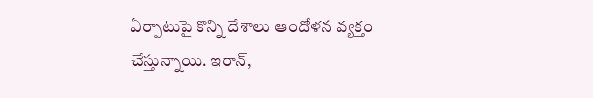ఏర్పాటుపై కొన్ని దేశాలు ఆందోళన వ్యక్తం చేస్తున్నాయి. ఇరాన్,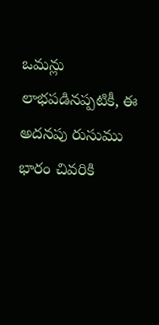ఒమన్లు లాభపడినప్పటికీ, ఈ అదనపు రుసుము భారం చివరికి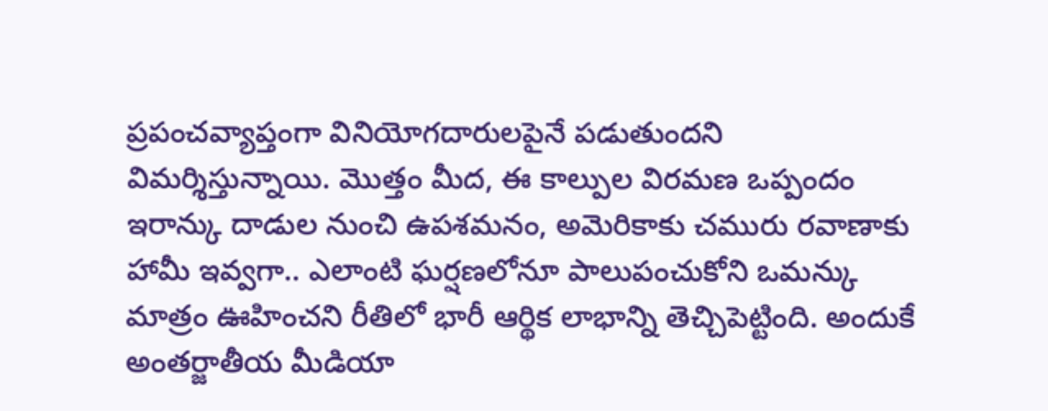ప్రపంచవ్యాప్తంగా వినియోగదారులపైనే పడుతుందని విమర్శిస్తున్నాయి. మొత్తం మీద, ఈ కాల్పుల విరమణ ఒప్పందం ఇరాన్కు దాడుల నుంచి ఉపశమనం, అమెరికాకు చమురు రవాణాకు హామీ ఇవ్వగా.. ఎలాంటి ఘర్షణలోనూ పాలుపంచుకోని ఒమన్కు మాత్రం ఊహించని రీతిలో భారీ ఆర్థిక లాభాన్ని తెచ్చిపెట్టింది. అందుకే అంతర్జాతీయ మీడియా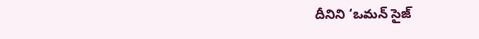దీనిని ‘ఒమన్ సైజ్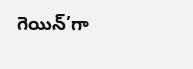గెయిన్’గా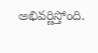అభివర్ణిస్తోంది.